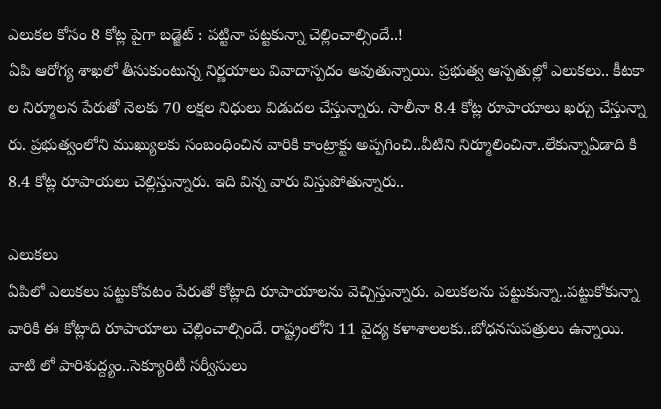ఎలుకల కోసం 8 కోట్ల పైగా బడ్జెట్ : పట్టినా పట్టకున్నా చెల్లించాల్సిందే..!
ఏపి ఆరోగ్య శాఖలో తీసుకుంటున్న నిర్ణయాలు వివాదాస్పదం అవుతున్నాయి. ప్రభుత్వ ఆస్పతుల్లో ఎలుకలు.. కీటకా ల నిర్మూలన పేరుతో నెలకు 70 లక్షల నిధులు విడుదల చేస్తున్నారు. సాలీనా 8.4 కోట్ల రూపాయాలు ఖర్చు చేస్తున్నా రు. ప్రభుత్వంలోని ముఖ్యులకు సంబంధించిన వారికి కాంట్రాక్టు అప్పగించి..వీటిని నిర్మూలించినా..లేకున్నాఏడాది కి 8.4 కోట్ల రూపాయలు చెల్లిస్తున్నారు. ఇది విన్న వారు విస్తుపోతున్నారు..

ఎలుకలు
ఏపిలో ఎలుకలు పట్టుకోవటం పేరుతో కోట్లాది రూపాయాలను వెచ్చిస్తున్నారు. ఎలుకలను పట్టుకున్నా..పట్టుకోకున్నా వారికి ఈ కోట్లాది రూపాయాలు చెల్లించాల్సిందే. రాష్ట్రంలోని 11 వైద్య కళాశాలలకు..బోధనసుపత్రులు ఉన్నాయి.
వాటి లో పారిశుద్ద్యం..సెక్యూరిటీ సర్వీసులు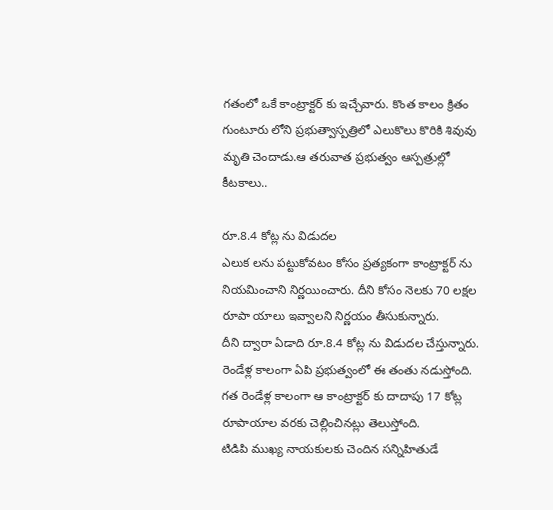గతంలో ఒకే కాంట్రాక్టర్ కు ఇచ్చేవారు. కొంత కాలం క్రితం గుంటూరు లోని ప్రభుత్వాస్పత్రిలో ఎలుకొలు కొరికి శివువు మృతి చెందాడు.ఆ తరువాత ప్రభుత్వం ఆస్పత్రుల్లో కీటకాలు..

రూ.8.4 కోట్ల ను విడుదల
ఎలుక లను పట్టుకోవటం కోసం ప్రత్యకంగా కాంట్రాక్టర్ ను నియమించాని నిర్ణయించారు. దీని కోసం నెలకు 70 లక్షల రూపా యాలు ఇవ్వాలని నిర్ణయం తీసుకున్నారు.
దీని ద్వారా ఏడాది రూ.8.4 కోట్ల ను విడుదల చేస్తున్నారు. రెండేళ్ల కాలంగా ఏపి ప్రభుత్వంలో ఈ తంతు నడుస్తోంది. గత రెండేళ్ల కాలంగా ఆ కాంట్రాక్టర్ కు దాదాపు 17 కోట్ల రూపాయాల వరకు చెల్లించినట్లు తెలుస్తోంది.
టిడిపి ముఖ్య నాయకులకు చెందిన సన్నిహితుడే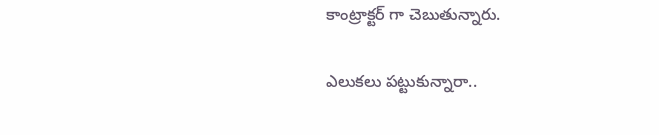కాంట్రాక్టర్ గా చెబుతున్నారు.

ఎలుకలు పట్టుకున్నారా..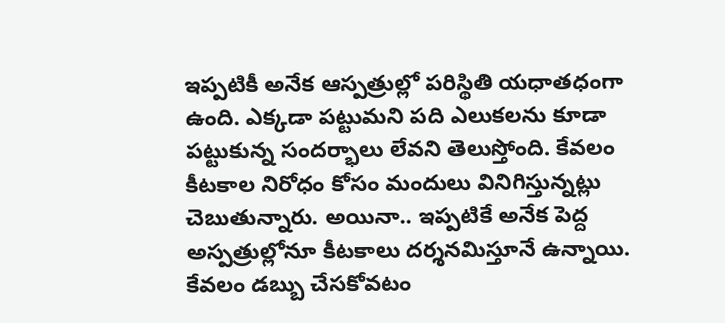ఇప్పటికీ అనేక ఆస్పత్రుల్లో పరిస్థితి యధాతధంగా ఉంది. ఎక్కడా పట్టుమని పది ఎలుకలను కూడా పట్టుకున్న సందర్భాలు లేవని తెలుస్తోంది. కేవలం కీటకాల నిరోధం కోసం మందులు వినిగిస్తున్నట్లు చెబుతున్నారు. అయినా.. ఇప్పటికే అనేక పెద్ద అస్పత్రుల్లోనూ కీటకాలు దర్శనమిస్తూనే ఉన్నాయి. కేవలం డబ్బు చేసకోవటం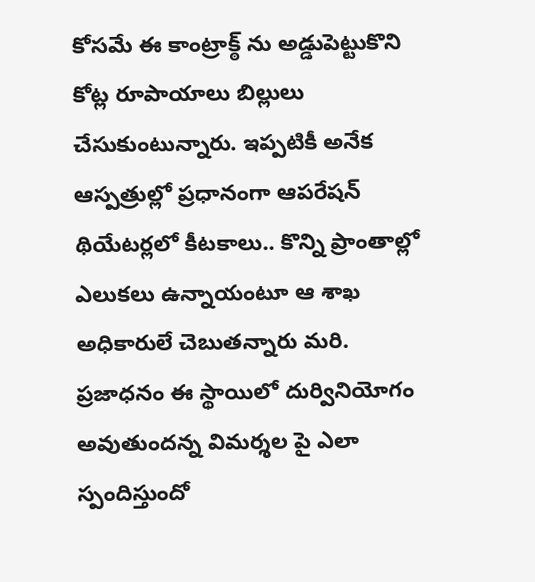కోసమే ఈ కాంట్రాక్ఠ్ ను అడ్డుపెట్టుకొని కోట్ల రూపాయాలు బిల్లులు చేసుకుంటున్నారు. ఇప్పటికీ అనేక ఆస్పత్రుల్లో ప్రధానంగా ఆపరేషన్ థియేటర్లలో కీటకాలు.. కొన్ని ప్రాంతాల్లో ఎలుకలు ఉన్నాయంటూ ఆ శాఖ అధికారులే చెబుతన్నారు మరి. ప్రజాధనం ఈ స్థాయిలో దుర్వినియోగం అవుతుందన్న విమర్శల పై ఎలా స్పందిస్తుందో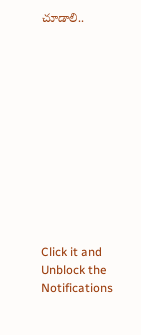చూడాలి..












Click it and Unblock the Notifications